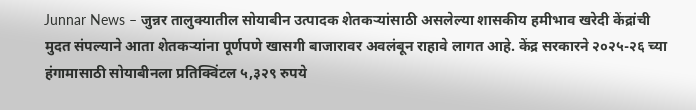Junnar News – जुन्नर तालुक्यातील सोयाबीन उत्पादक शेतकऱ्यांसाठी असलेल्या शासकीय हमीभाव खरेदी केंद्रांची मुदत संपल्याने आता शेतकऱ्यांना पूर्णपणे खासगी बाजारावर अवलंबून राहावे लागत आहे. केंद्र सरकारने २०२५-२६ च्या हंगामासाठी सोयाबीनला प्रतिक्विंटल ५,३२९ रुपये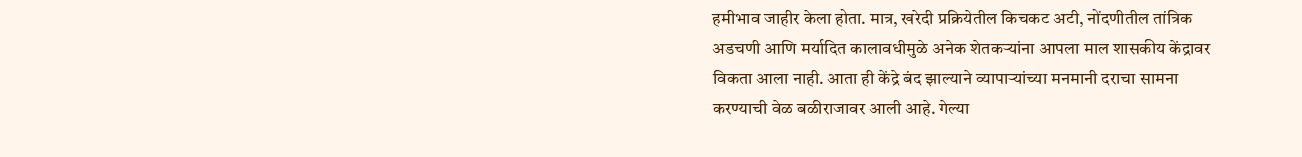हमीभाव जाहीर केला होता. मात्र, खरेदी प्रक्रियेतील किचकट अटी, नोंदणीतील तांत्रिक अडचणी आणि मर्यादित कालावधीमुळे अनेक शेतकऱ्यांना आपला माल शासकीय केंद्रावर विकता आला नाही. आता ही केंद्रे बंद झाल्याने व्यापाऱ्यांच्या मनमानी दराचा सामना करण्याची वेळ बळीराजावर आली आहे. गेल्या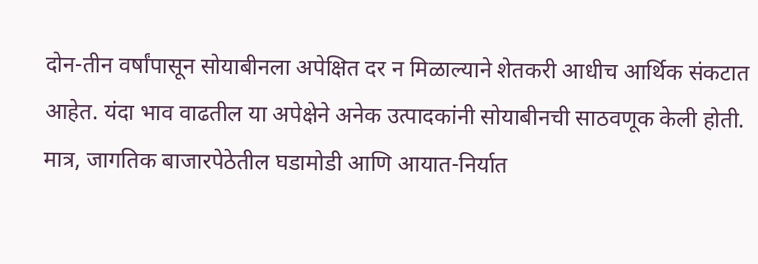दोन-तीन वर्षांपासून सोयाबीनला अपेक्षित दर न मिळाल्याने शेतकरी आधीच आर्थिक संकटात आहेत. यंदा भाव वाढतील या अपेक्षेने अनेक उत्पादकांनी सोयाबीनची साठवणूक केली होती. मात्र, जागतिक बाजारपेठेतील घडामोडी आणि आयात-निर्यात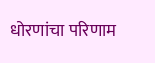धोरणांचा परिणाम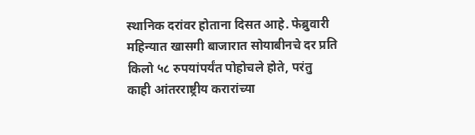स्थानिक दरांवर होताना दिसत आहे. फेब्रुवारी महिन्यात खासगी बाजारात सोयाबीनचे दर प्रति किलो ५८ रुपयांपर्यंत पोहोचले होते, परंतु काही आंतरराष्ट्रीय करारांच्या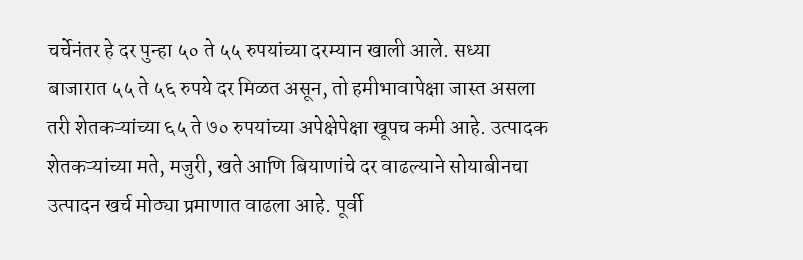चर्चेनंतर हे दर पुन्हा ५० ते ५५ रुपयांच्या दरम्यान खाली आले. सध्या बाजारात ५५ ते ५६ रुपये दर मिळत असून, तो हमीभावापेक्षा जास्त असला तरी शेतकऱ्यांच्या ६५ ते ७० रुपयांच्या अपेक्षेपेक्षा खूपच कमी आहे. उत्पादक शेतकऱ्यांच्या मते, मजुरी, खते आणि बियाणांचे दर वाढल्याने सोयाबीनचा उत्पादन खर्च मोठ्या प्रमाणात वाढला आहे. पूर्वी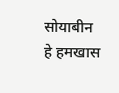सोयाबीन हे हमखास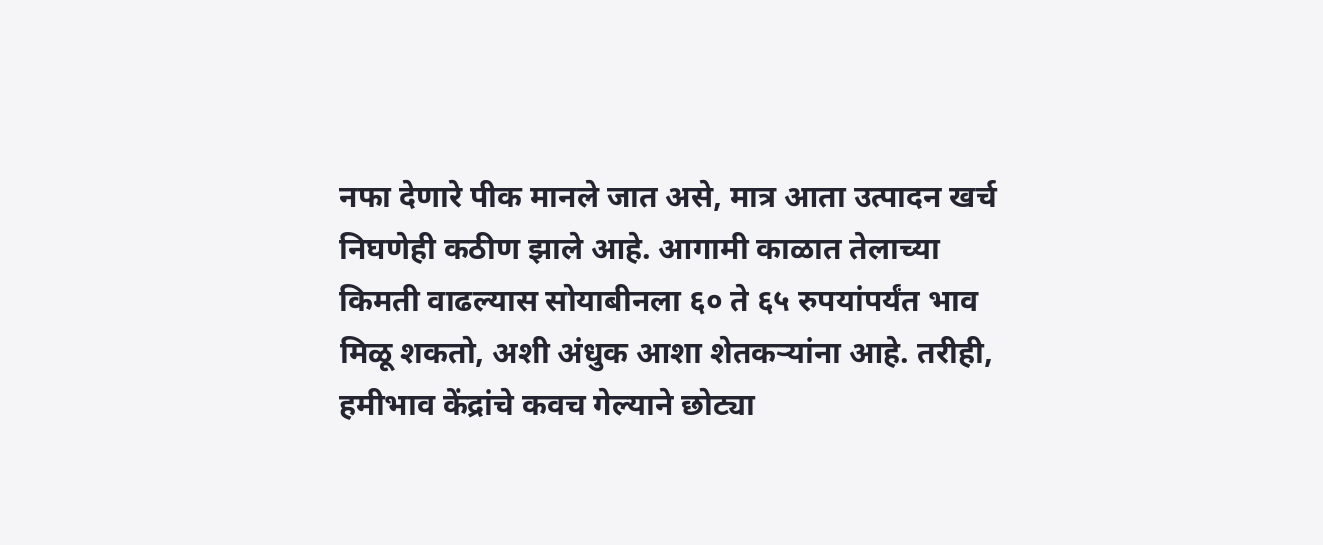नफा देणारे पीक मानले जात असे, मात्र आता उत्पादन खर्च निघणेही कठीण झाले आहे. आगामी काळात तेलाच्या किमती वाढल्यास सोयाबीनला ६० ते ६५ रुपयांपर्यंत भाव मिळू शकतो, अशी अंधुक आशा शेतकऱ्यांना आहे. तरीही, हमीभाव केंद्रांचे कवच गेल्याने छोट्या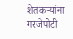शेतकऱ्यांना गरजेपोटी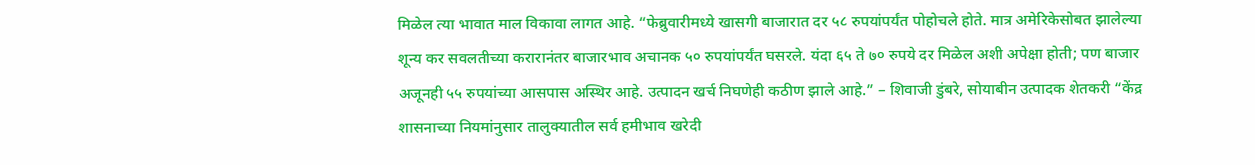मिळेल त्या भावात माल विकावा लागत आहे. “फेब्रुवारीमध्ये खासगी बाजारात दर ५८ रुपयांपर्यंत पोहोचले होते. मात्र अमेरिकेसोबत झालेल्या शून्य कर सवलतीच्या करारानंतर बाजारभाव अचानक ५० रुपयांपर्यंत घसरले. यंदा ६५ ते ७० रुपये दर मिळेल अशी अपेक्षा होती; पण बाजार अजूनही ५५ रुपयांच्या आसपास अस्थिर आहे. उत्पादन खर्च निघणेही कठीण झाले आहे.” – शिवाजी डुंबरे, सोयाबीन उत्पादक शेतकरी “केंद्र शासनाच्या नियमांनुसार तालुक्यातील सर्व हमीभाव खरेदी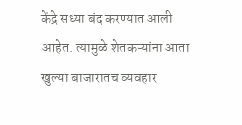केंद्रे सध्या बंद करण्यात आली आहेत. त्यामुळे शेतकऱ्यांना आता खुल्या बाजारातच व्यवहार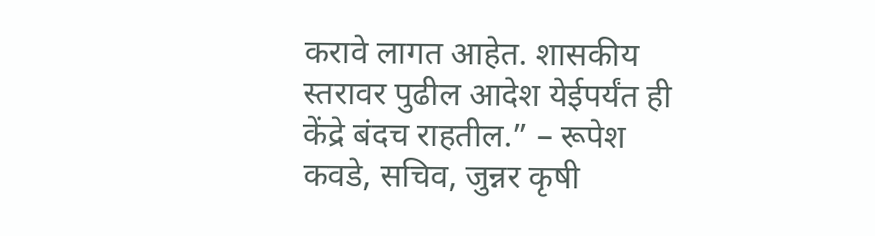करावे लागत आहेत. शासकीय स्तरावर पुढील आदेश येईपर्यंत ही केंद्रे बंदच राहतील.” – रूपेश कवडे, सचिव, जुन्नर कृषी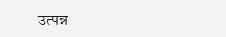उत्पन्न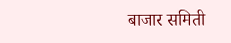बाजार समिती